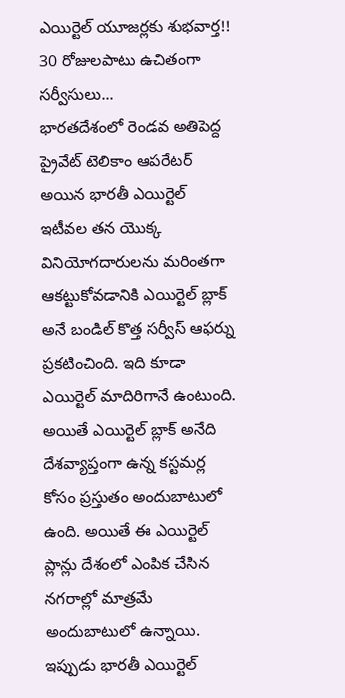ఎయిర్టెల్ యూజర్లకు శుభవార్త!! 30 రోజులపాటు ఉచితంగా సర్వీసులు...
భారతదేశంలో రెండవ అతిపెద్ద ప్రైవేట్ టెలికాం ఆపరేటర్ అయిన భారతీ ఎయిర్టెల్ ఇటీవల తన యొక్క వినియోగదారులను మరింతగా ఆకట్టుకోవడానికి ఎయిర్టెల్ బ్లాక్ అనే బండిల్ కొత్త సర్వీస్ ఆఫర్ను ప్రకటించింది. ఇది కూడా ఎయిర్టెల్ మాదిరిగానే ఉంటుంది. అయితే ఎయిర్టెల్ బ్లాక్ అనేది దేశవ్యాప్తంగా ఉన్న కస్టమర్ల కోసం ప్రస్తుతం అందుబాటులో ఉంది. అయితే ఈ ఎయిర్టెల్ ప్లాన్లు దేశంలో ఎంపిక చేసిన నగరాల్లో మాత్రమే అందుబాటులో ఉన్నాయి. ఇప్పుడు భారతీ ఎయిర్టెల్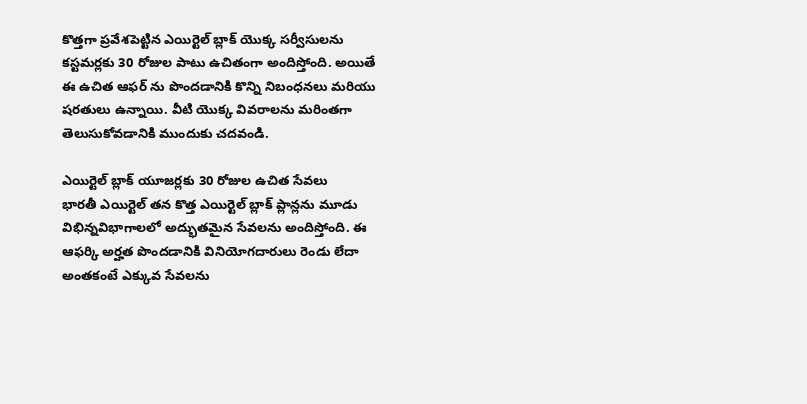కొత్తగా ప్రవేశపెట్టిన ఎయిర్టెల్ బ్లాక్ యొక్క సర్వీసులను కస్టమర్లకు 30 రోజుల పాటు ఉచితంగా అందిస్తోంది. అయితే ఈ ఉచిత ఆఫర్ ను పొందడానికి కొన్ని నిబంధనలు మరియు షరతులు ఉన్నాయి. వీటి యొక్క వివరాలను మరింతగా తెలుసుకోవడానికి ముందుకు చదవండి.

ఎయిర్టెల్ బ్లాక్ యూజర్లకు 30 రోజుల ఉచిత సేవలు
భారతీ ఎయిర్టెల్ తన కొత్త ఎయిర్టెల్ బ్లాక్ ప్లాన్లను మూడు విభిన్నవిభాగాలలో అద్భుతమైన సేవలను అందిస్తోంది. ఈ ఆఫర్కి అర్హత పొందడానికి వినియోగదారులు రెండు లేదా అంతకంటే ఎక్కువ సేవలను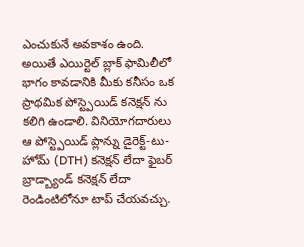ఎంచుకునే అవకాశం ఉంది. అయితే ఎయిర్టెల్ బ్లాక్ ఫామిలీలో భాగం కావడానికి మీకు కనీసం ఒక ప్రాథమిక పోస్ట్పెయిడ్ కనెక్షన్ ను కలిగి ఉండాలి. వినియోగదారులు ఆ పోస్ట్పెయిడ్ ప్లాన్ను డైరెక్ట్-టు-హోమ్ (DTH) కనెక్షన్ లేదా ఫైబర్ బ్రాడ్బ్యాండ్ కనెక్షన్ లేదా రెండింటిలోనూ టాప్ చేయవచ్చు.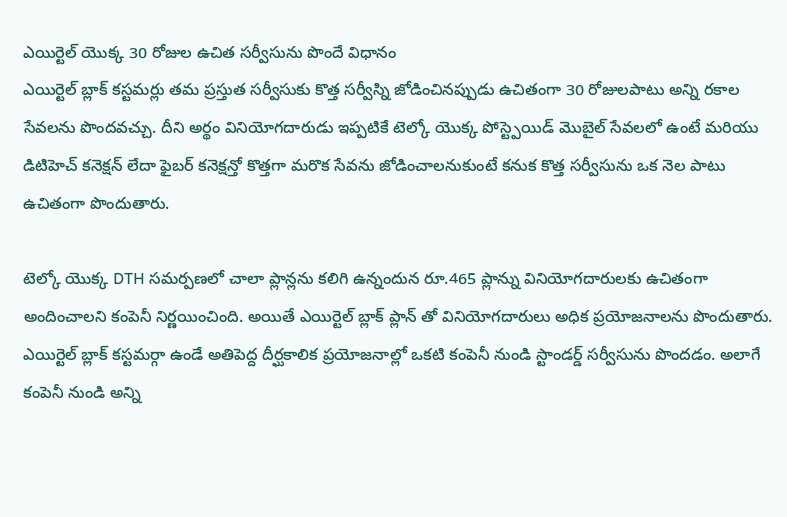ఎయిర్టెల్ యొక్క 30 రోజుల ఉచిత సర్వీసును పొందే విధానం
ఎయిర్టెల్ బ్లాక్ కస్టమర్లు తమ ప్రస్తుత సర్వీసుకు కొత్త సర్వీస్ని జోడించినప్పుడు ఉచితంగా 30 రోజులపాటు అన్ని రకాల సేవలను పొందవచ్చు. దీని అర్థం వినియోగదారుడు ఇప్పటికే టెల్కో యొక్క పోస్ట్పెయిడ్ మొబైల్ సేవలలో ఉంటే మరియు డిటిహెచ్ కనెక్షన్ లేదా ఫైబర్ కనెక్షన్తో కొత్తగా మరొక సేవను జోడించాలనుకుంటే కనుక కొత్త సర్వీసును ఒక నెల పాటు ఉచితంగా పొందుతారు.

టెల్కో యొక్క DTH సమర్పణలో చాలా ప్లాన్లను కలిగి ఉన్నందున రూ.465 ప్లాన్ను వినియోగదారులకు ఉచితంగా అందించాలని కంపెనీ నిర్ణయించింది. అయితే ఎయిర్టెల్ బ్లాక్ ప్లాన్ తో వినియోగదారులు అధిక ప్రయోజనాలను పొందుతారు. ఎయిర్టెల్ బ్లాక్ కస్టమర్గా ఉండే అతిపెద్ద దీర్ఘకాలిక ప్రయోజనాల్లో ఒకటి కంపెనీ నుండి స్టాండర్డ్ సర్వీసును పొందడం. అలాగే కంపెనీ నుండి అన్ని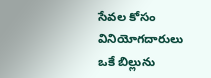సేవల కోసం వినియోగదారులు ఒకే బిల్లును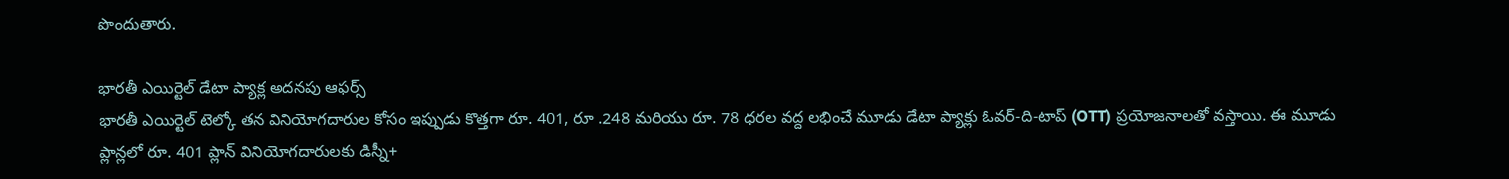పొందుతారు.

భారతీ ఎయిర్టెల్ డేటా ప్యాక్ల అదనపు ఆఫర్స్
భారతీ ఎయిర్టెల్ టెల్కో తన వినియోగదారుల కోసం ఇప్పుడు కొత్తగా రూ. 401, రూ .248 మరియు రూ. 78 ధరల వద్ద లభించే మూడు డేటా ప్యాక్లు ఓవర్-ది-టాప్ (OTT) ప్రయోజనాలతో వస్తాయి. ఈ మూడు ప్లాన్లలో రూ. 401 ప్లాన్ వినియోగదారులకు డిస్నీ+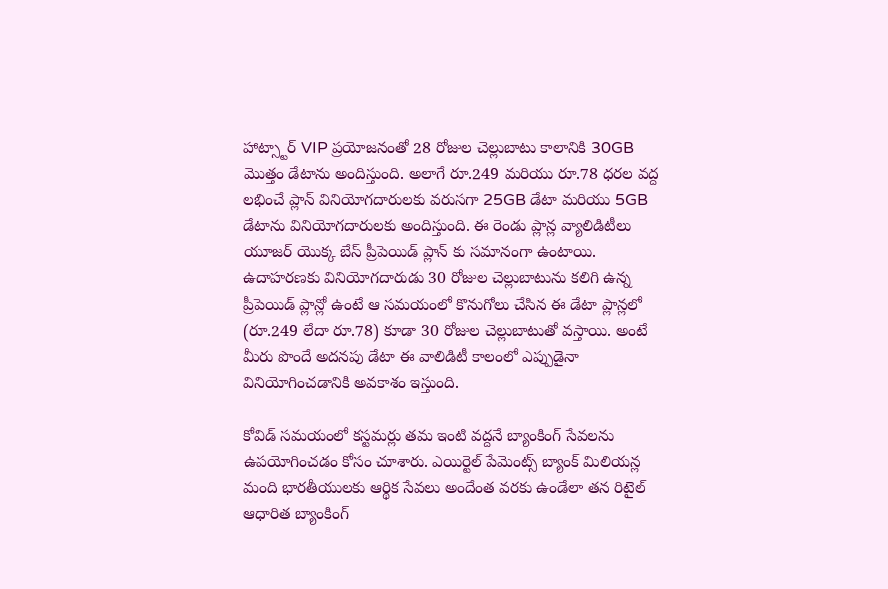హాట్స్టార్ VIP ప్రయోజనంతో 28 రోజుల చెల్లుబాటు కాలానికి 30GB మొత్తం డేటాను అందిస్తుంది. అలాగే రూ.249 మరియు రూ.78 ధరల వద్ద లభించే ప్లాన్ వినియోగదారులకు వరుసగా 25GB డేటా మరియు 5GB డేటాను వినియోగదారులకు అందిస్తుంది. ఈ రెండు ప్లాన్ల వ్యాలిడిటీలు యూజర్ యొక్క బేస్ ప్రీపెయిడ్ ప్లాన్ కు సమానంగా ఉంటాయి. ఉదాహరణకు వినియోగదారుడు 30 రోజుల చెల్లుబాటును కలిగి ఉన్న ప్రీపెయిడ్ ప్లాన్లో ఉంటే ఆ సమయంలో కొనుగోలు చేసిన ఈ డేటా ప్లాన్లలో (రూ.249 లేదా రూ.78) కూడా 30 రోజుల చెల్లుబాటుతో వస్తాయి. అంటే మీరు పొందే అదనపు డేటా ఈ వాలిడిటీ కాలంలో ఎప్పుడైనా వినియోగించడానికి అవకాశం ఇస్తుంది.

కోవిడ్ సమయంలో కస్టమర్లు తమ ఇంటి వద్దనే బ్యాంకింగ్ సేవలను ఉపయోగించడం కోసం చూశారు. ఎయిర్టెల్ పేమెంట్స్ బ్యాంక్ మిలియన్ల మంది భారతీయులకు ఆర్థిక సేవలు అందేంత వరకు ఉండేలా తన రిటైల్ ఆధారిత బ్యాంకింగ్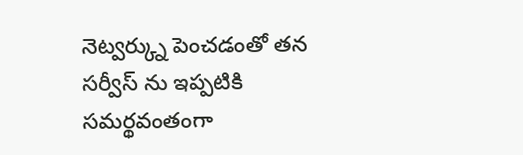నెట్వర్క్ను పెంచడంతో తన సర్వీస్ ను ఇప్పటికి సమర్థవంతంగా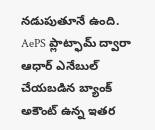నడుపుతూనే ఉంది. AePS ప్లాట్ఫామ్ ద్వారా ఆధార్ ఎనేబుల్ చేయబడిన బ్యాంక్ అకౌంట్ ఉన్న ఇతర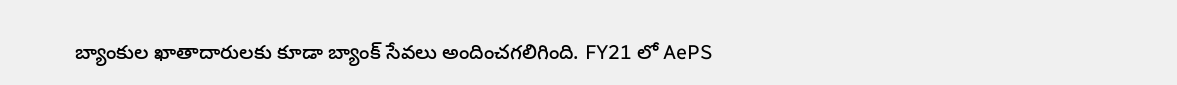బ్యాంకుల ఖాతాదారులకు కూడా బ్యాంక్ సేవలు అందించగలిగింది. FY21 లో AePS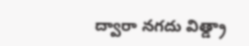ద్వారా నగదు విత్డ్రా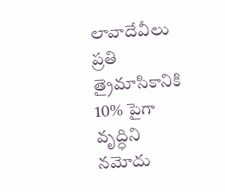లావాదేవీలు ప్రతి త్రైమాసికానికి 10% పైగా వృద్ధిని నమోదు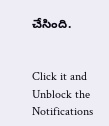చేసింది.


Click it and Unblock the Notifications